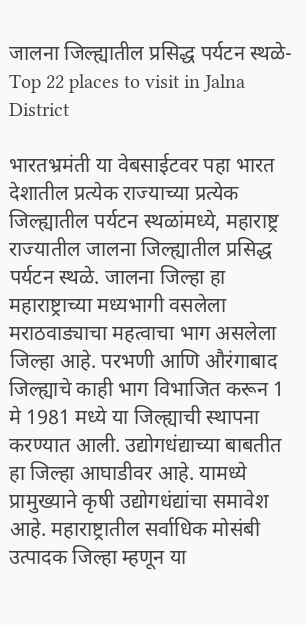जालना जिल्ह्यातील प्रसिद्ध पर्यटन स्थळे-Top 22 places to visit in Jalna District

भारतभ्रमंती या वेबसाईटवर पहा भारत देशातील प्रत्येक राज्याच्या प्रत्येक जिल्ह्यातील पर्यटन स्थळांमध्ये, महाराष्ट्र राज्यातील जालना जिल्ह्यातील प्रसिद्ध पर्यटन स्थळे. जालना जिल्हा हा महाराष्ट्राच्या मध्यभागी वसलेला मराठवाड्याचा महत्वाचा भाग असलेला जिल्हा आहे. परभणी आणि औरंगाबाद जिल्ह्याचे काही भाग विभाजित करून 1 मे 1981 मध्ये या जिल्ह्याची स्थापना करण्यात आली. उद्योगधंद्याच्या बाबतीत हा जिल्हा आघाडीवर आहे. यामध्ये प्रामुख्याने कृषी उद्योगधंद्यांचा समावेश आहे. महाराष्ट्रातील सर्वाधिक मोसंबी उत्पादक जिल्हा म्हणून या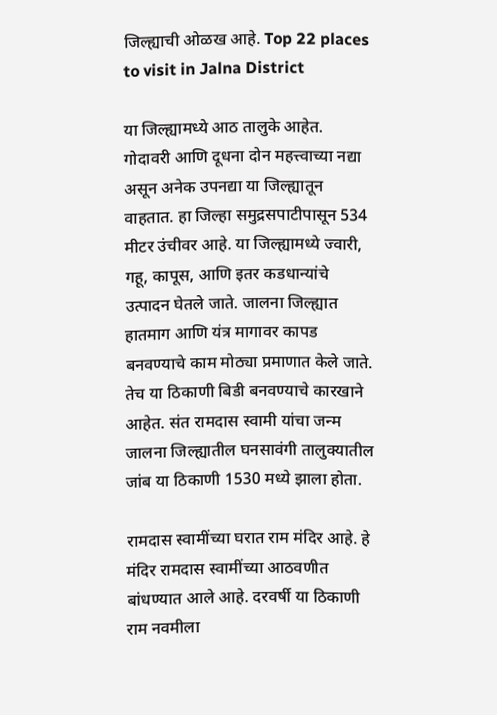जिल्ह्याची ओळख आहे. Top 22 places to visit in Jalna District

या जिल्ह्यामध्ये आठ तालुके आहेत. गोदावरी आणि दूधना दोन महत्त्वाच्या नद्या असून अनेक उपनद्या या जिल्ह्यातून वाहतात. हा जिल्हा समुद्रसपाटीपासून 534 मीटर उंचीवर आहे. या जिल्ह्यामध्ये ज्वारी, गहू, कापूस, आणि इतर कडधान्यांचे उत्पादन घेतले जाते. जालना जिल्ह्यात हातमाग आणि यंत्र मागावर कापड बनवण्याचे काम मोठ्या प्रमाणात केले जाते. तेच या ठिकाणी बिडी बनवण्याचे कारखाने आहेत. संत रामदास स्वामी यांचा जन्म जालना जिल्ह्यातील घनसावंगी तालुक्यातील जांब या ठिकाणी 1530 मध्ये झाला होता.

रामदास स्वामींच्या घरात राम मंदिर आहे. हे मंदिर रामदास स्वामींच्या आठवणीत बांधण्यात आले आहे. दरवर्षी या ठिकाणी राम नवमीला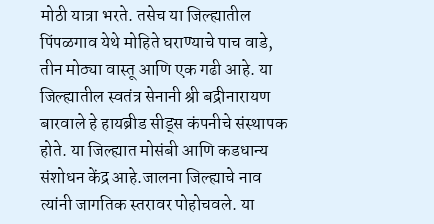मोठी यात्रा भरते. तसेच या जिल्ह्यातील पिंपळगाव येथे मोहिते घराण्याचे पाच वाडे, तीन मोठ्या वास्तू आणि एक गढी आहे. या जिल्ह्यातील स्वतंत्र सेनानी श्री बद्रीनारायण बारवाले हे हायब्रीड सीड्स कंपनीचे संस्थापक होते. या जिल्ह्यात मोसंबी आणि कडधान्य संशोधन केंद्र आहे.जालना जिल्ह्याचे नाव त्यांनी जागतिक स्तरावर पोहोचवले. या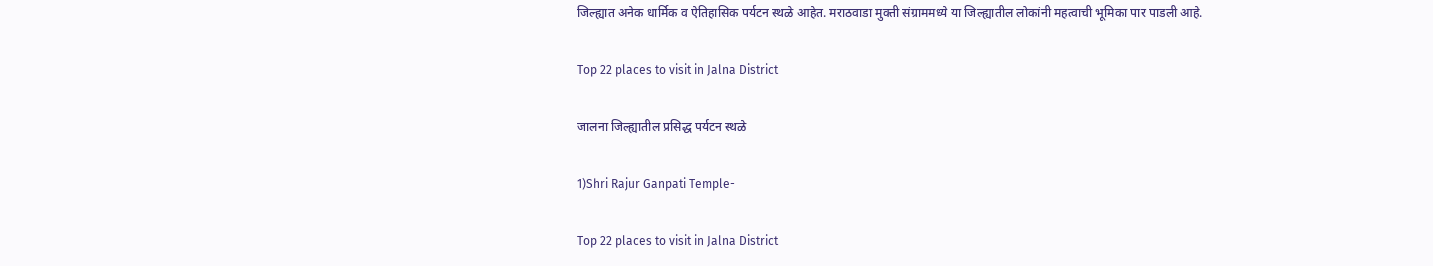जिल्ह्यात अनेक धार्मिक व ऐतिहासिक पर्यटन स्थळे आहेत. मराठवाडा मुक्ती संग्राममध्ये या जिल्ह्यातील लोकांनी महत्वाची भूमिका पार पाडली आहे.

Top 22 places to visit in Jalna District

जालना जिल्ह्यातील प्रसिद्ध पर्यटन स्थळे

1)Shri Rajur Ganpati Temple-

Top 22 places to visit in Jalna District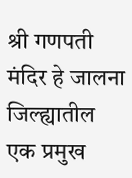श्री गणपती मंदिर हे जालना जिल्ह्यातील एक प्रमुख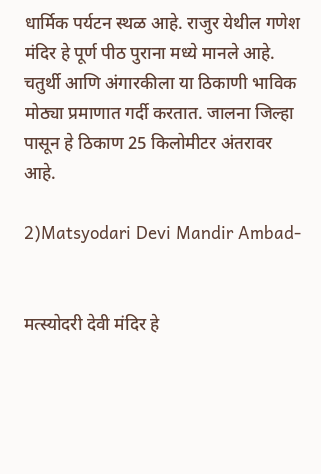धार्मिक पर्यटन स्थळ आहे. राजुर येथील गणेश मंदिर हे पूर्ण पीठ पुराना मध्ये मानले आहे. चतुर्थी आणि अंगारकीला या ठिकाणी भाविक मोठ्या प्रमाणात गर्दी करतात. जालना जिल्हा पासून हे ठिकाण 25 किलोमीटर अंतरावर आहे.

2)Matsyodari Devi Mandir Ambad-


मत्‍स्‍योदरी देवी मंदिर हे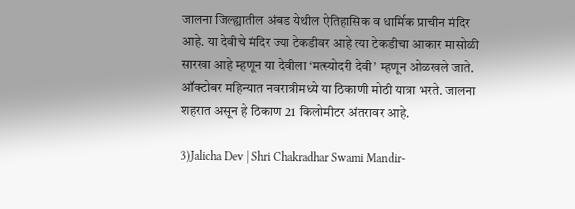जालना जिल्ह्यातील अंबड येथील ऐतिहासिक व धार्मिक प्राचीन मंदिर आहे. या देवीचे मंदिर ज्या टेकडीवर आहे त्या टेकडीचा आकार मासोळी सारखा आहे म्हणून या देवीला ‘मत्‍स्‍योदरी देवी’ म्हणून ओळखले जाते. ऑक्टोबर महिन्यात नवरात्रीमध्ये या ठिकाणी मोठी यात्रा भरते. जालना शहरात असून हे ठिकाण 21 किलोमीटर अंतरावर आहे.

3)Jalicha Dev | Shri Chakradhar Swami Mandir-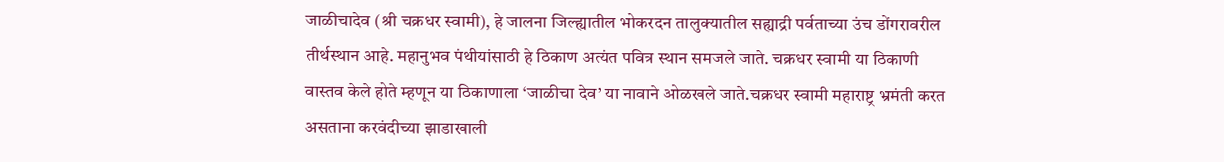जाळीचादेव (श्री चक्रधर स्‍वामी), हे जालना जिल्ह्यातील भोकरदन तालुक्यातील सह्याद्री पर्वताच्या उंच डोंगरावरील तीर्थस्थान आहे. महानुभव पंथीयांसाठी हे ठिकाण अत्यंत पवित्र स्थान समजले जाते. चक्रधर स्वामी या ठिकाणी वास्तव केले होते म्हणून या ठिकाणाला ‘जाळीचा देव’ या नावाने ओळखले जाते.चक्रधर स्वामी महाराष्ट्र भ्रमंती करत असताना करवंदीच्या झाडाखाली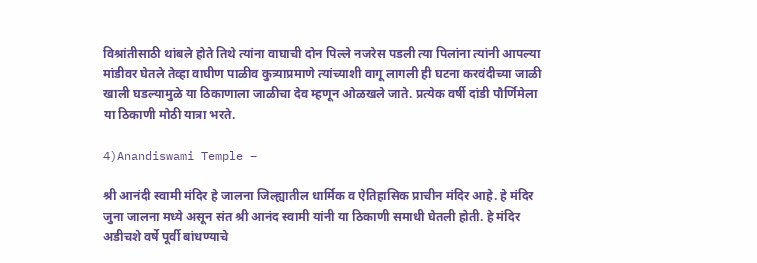विश्रांतीसाठी थांबले होते तिथे त्यांना वाघाची दोन पिल्ले नजरेस पडली त्या पिलांना त्यांनी आपल्या मांडीवर घेतले तेव्हा वाघीण पाळीव कुत्र्याप्रमाणे त्यांच्याशी वागू लागली ही घटना करवंदीच्या जाळी खाली घडल्यामुळे या ठिकाणाला जाळीचा देव म्हणून ओळखले जाते. प्रत्येक वर्षी दांडी पौर्णिमेला या ठिकाणी मोठी यात्रा भरते.

4)Anandiswami Temple –

श्री आनंदी स्वामी मंदिर हे जालना जिल्ह्यातील धार्मिक व ऐतिहासिक प्राचीन मंदिर आहे. हे मंदिर जुना जालना मध्ये असून संत श्री आनंद स्वामी यांनी या ठिकाणी समाधी घेतली होती. हे मंदिर अडीचशे वर्षे पूर्वी बांधण्याचे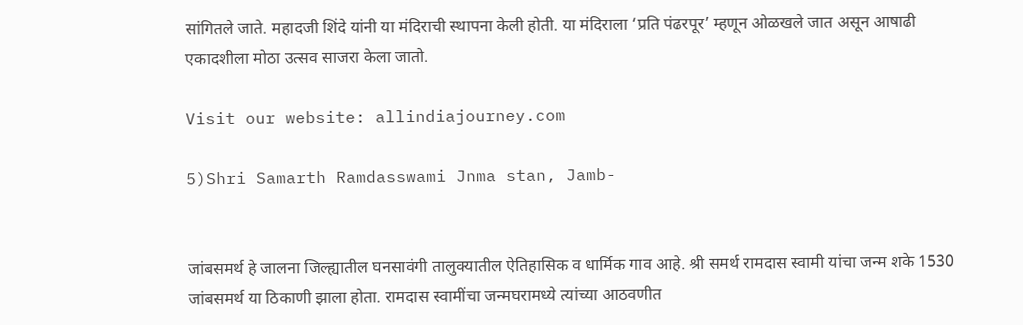सांगितले जाते. महादजी शिंदे यांनी या मंदिराची स्थापना केली होती. या मंदिराला ‘प्रति पंढरपूर’ म्हणून ओळखले जात असून आषाढी एकादशीला मोठा उत्सव साजरा केला जातो.

Visit our website: allindiajourney.com

5)Shri Samarth Ramdasswami Jnma stan, Jamb-


जांबसमर्थ हे जालना जिल्ह्यातील घनसावंगी तालुक्यातील ऐतिहासिक व धार्मिक गाव आहे. श्री समर्थ रामदास स्वामी यांचा जन्म शके 1530 जांबसमर्थ या ठिकाणी झाला होता. रामदास स्वामींचा जन्मघरामध्ये त्यांच्या आठवणीत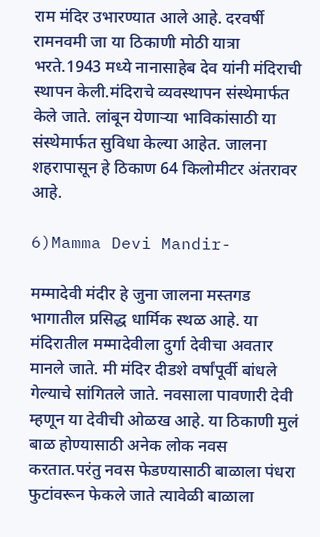राम मंदिर उभारण्यात आले आहे. दरवर्षी रामनवमी जा या ठिकाणी मोठी यात्रा भरते.1943 मध्ये नानासाहेब देव यांनी मंदिराची स्थापन केली.मंदिराचे व्यवस्थापन संस्थेमार्फत केले जाते. लांबून येणाऱ्या भाविकांसाठी या संस्थेमार्फत सुविधा केल्या आहेत. जालना शहरापासून हे ठिकाण 64 किलोमीटर अंतरावर आहे.

6)Mamma Devi Mandir-

मम्‍मादेवी मंदीर हे जुना जालना मस्‍तगड भागातील प्रसिद्ध धार्मिक स्थळ आहे. या मंदिरातील मम्‍मादेवीला दुर्गा देवीचा अवतार मानले जाते. मी मंदिर दीडशे वर्षांपूर्वी बांधले गेल्याचे सांगितले जाते. नवसाला पावणारी देवी म्हणून या देवीची ओळख आहे. या ठिकाणी मुलं बाळ होण्यासाठी अनेक लोक नवस करतात.परंतु नवस फेडण्यासाठी बाळाला पंधरा फुटांवरून फेकले जाते त्यावेळी बाळाला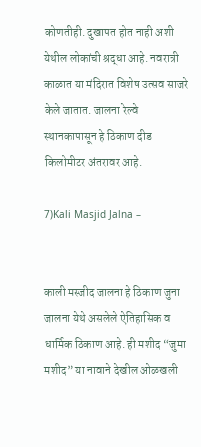कोणतीही. दुखापत होत नाही अशी येथील लोकांची श्रद्धा आहे. नवरात्री काळात या मंदिरात विशेष उत्सव साजरे केले जातात. जालना रेल्वे स्थानकापासून हे ठिकाण दीड किलोमीटर अंतरावर आहे.

7)Kali Masjid Jalna –


काली मस्‍जीद जालना हे ठिकाण जुना जालना येथे असलेले ऐतिहासिक व धार्मिक ठिकाण आहे. ही मशीद “जुमा मशीद” या नावाने देखील ओळखली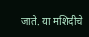जाते. या मशिदीचे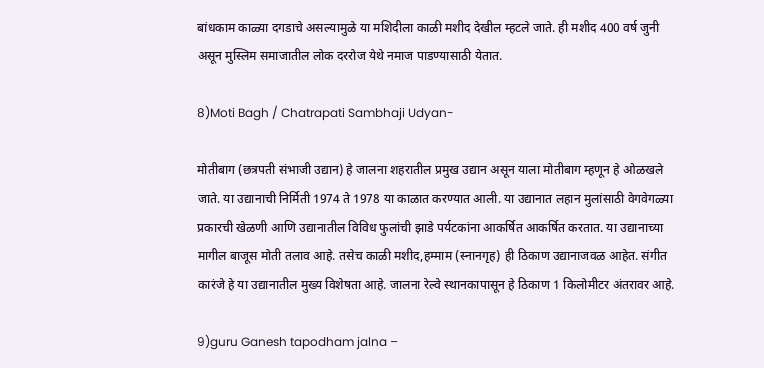बांधकाम काळ्या दगडाचे असल्यामुळे या मशिदीला काळी मशीद देखील म्हटले जाते. ही मशीद 400 वर्ष जुनी असून मुस्लिम समाजातील लोक दररोज येथे नमाज पाडण्यासाठी येतात.

8)Moti Bagh / Chatrapati Sambhaji Udyan-

मोतीबाग (छत्रपती संभाजी उद्यान) हे जालना शहरातील प्रमुख उद्यान असून याला मोतीबाग म्हणून हे ओळखले जाते. या उद्यानाची निर्मिती 1974 ते 1978 या काळात करण्यात आली. या उद्यानात लहान मुलांसाठी वेगवेगळ्या प्रकारची खेळणी आणि उद्यानातील विविध फुलांची झाडे पर्यटकांना आकर्षित आकर्षित करतात. या उद्यानाच्या मागील बाजूस मोती तलाव आहे. तसेच काळी मशीद,हम्माम (स्नानगृह) ही ठिकाण उद्यानाजवळ आहेत. संगीत कारंजे हे या उद्यानातील मुख्य विशेषता आहे. जालना रेल्वे स्थानकापासून हे ठिकाण 1 किलोमीटर अंतरावर आहे.

9)guru Ganesh tapodham jalna –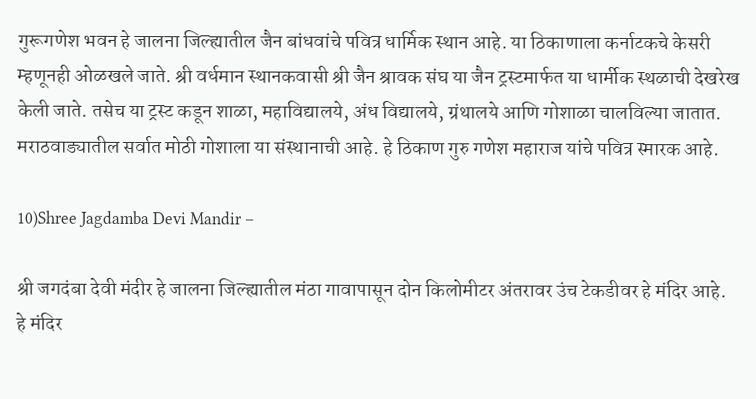गुरूगणेश भवन हे जालना जिल्ह्यातील जैन बांधवांचे पवित्र धार्मिक स्थान आहे. या ठिकाणाला कर्नाटकचे केसरी म्हणूनही ओळखले जाते. श्री वर्धमान स्‍थानकवासी श्री जैन श्रावक संघ या जैन ट्रस्‍टमार्फत या धार्मीक स्‍थळाची देखरेख केली जाते. तसेच या ट्रस्ट कडून शाळा, महाविद्यालये, अंध विद्यालये, ग्रंथालये आणि गोशाळा चालविल्या जातात. मराठवाड्यातील सर्वात मोठी गोशाला या संस्थानाची आहे. हे ठिकाण गुरु गणेश महाराज यांचे पवित्र स्मारक आहे.

10)Shree Jagdamba Devi Mandir –

श्री जगदंबा देवी मंदीर हे जालना जिल्ह्यातील मंठा गावापासून दोन किलोमीटर अंतरावर उंच टेकडीवर हे मंदिर आहे. हे मंदिर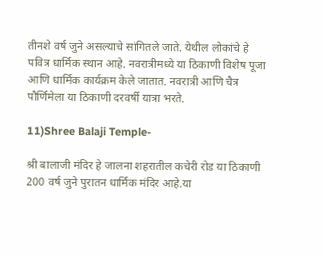तीनशे वर्ष जुने असल्याचे सांगितले जाते. येथील लोकांचे हे पवित्र धार्मिक स्थान आहे. नवरात्रीमध्ये या ठिकाणी विशेष पूजा आणि धार्मिक कार्यक्रम केले जातात. नवरात्री आणि चैत्र पौर्णिमेला या ठिकाणी दरवर्षी यात्रा भरते.

11)Shree Balaji Temple-

श्री बालाजी मंदिर हे जालना शहरातील कचेरी रोड या ठिकाणी 200 वर्ष जुने पुरातन धार्मिक मंदिर आहे.या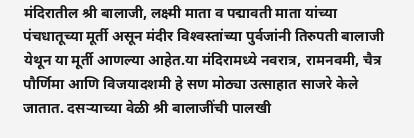मंदिरातील श्री बालाजी, लक्ष्मी माता व पद्मावती माता यांच्या पंचधातूच्या मूर्ती असून मंदीर विश्‍वस्‍तांच्‍या पुर्वजांनी तिरुपती बालाजी येथून या मूर्ती आणल्या आहेत.या मंदिरामध्ये नवरात्र, रामनवमी, चैत्र पौर्णिमा आणि विजयादशमी हे सण मोठ्या उत्साहात साजरे केले जातात. दसऱ्याच्या वेळी श्री बालाजींची पालखी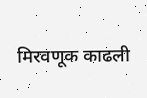मिरवणूक काढली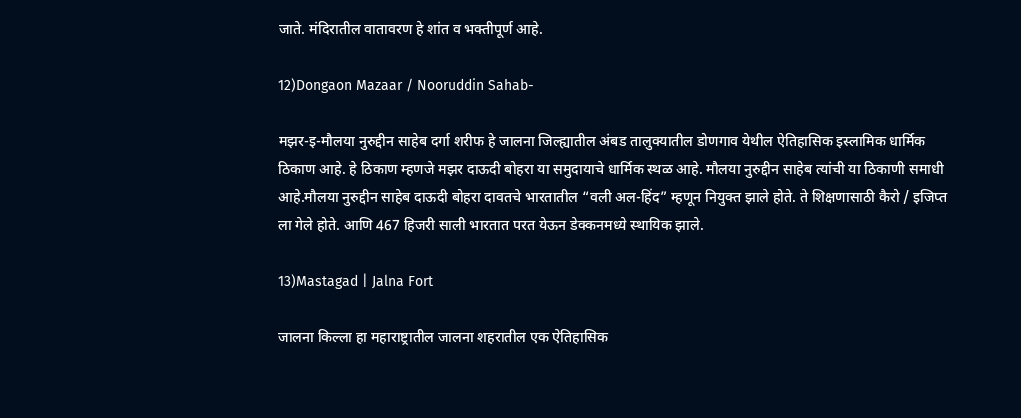जाते. मंदिरातील वातावरण हे शांत व भक्तीपूर्ण आहे.

12)Dongaon Mazaar / Nooruddin Sahab-

मझर-इ-मौलया नुरुद्दीन साहेब दर्गा शरीफ हे जालना जिल्ह्यातील अंबड तालुक्यातील डोणगाव येथील ऐतिहासिक इस्लामिक धार्मिक ठिकाण आहे. हे ठिकाण म्हणजे मझर दाऊदी बोहरा या समुदायाचे धार्मिक स्थळ आहे. मौलया नुरुद्दीन साहेब त्यांची या ठिकाणी समाधी आहे.मौलया नुरुद्दीन साहेब दाऊदी बोहरा दावतचे भारतातील “वली अल-हिंद” म्हणून नियुक्त झाले होते. ते शिक्षणासाठी कैरो / इजिप्त ला गेले होते. आणि 467 हिजरी साली भारतात परत येऊन डेक्कनमध्ये स्थायिक झाले.

13)Mastagad | Jalna Fort

जालना किल्ला हा महाराष्ट्रातील जालना शहरातील एक ऐतिहासिक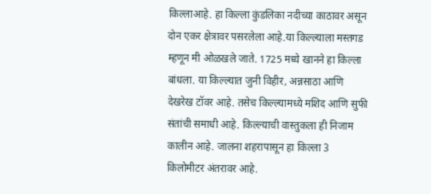किल्लाआहे. हा किल्ला कुंडलिका नदीच्या काठावर असून दोन एकर क्षेत्रावर पसरलेला आहे.या किल्ल्याला मस्तगड म्हणून मी ओळखले जाते. 1725 मध्ये खानने हा किल्ला बांधला. या किल्ल्यात जुनी विहीर, अन्नसाठा आणि देखरेख टॉवर आहे. तसेच किल्ल्यामध्ये मशिद आणि सुफी संतांची समाधी आहे. किल्ल्याची वास्तुकला ही निजाम कालीन आहे. जालना शहरापासून हा किल्ला 3 किलोमीटर अंतरावर आहे.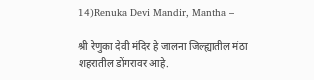14)Renuka Devi Mandir, Mantha –

श्री रेणुका देवी मंदिर हे जालना जिल्ह्यातील मंठा शहरातील डोंगरावर आहे.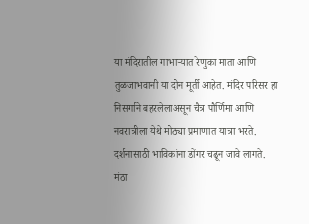या मंदिरातील गाभाऱ्यात रेणुका माता आणि तुळजाभवानी या दोन मूर्ती आहेत. मंदिर परिसर हा निसर्गाने बहरलेलाअसून चैत्र पौर्णिमा आणि नवरात्रीला येथे मोठ्या प्रमाणात यात्रा भरते. दर्शनासाठी भाविकांना डोंगर चढून जावे लागते. मंठा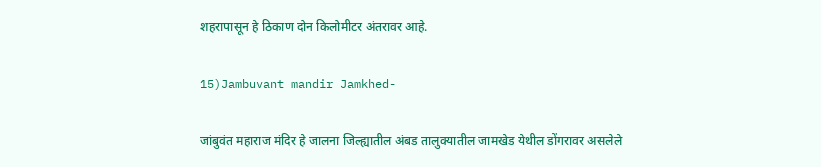शहरापासून हे ठिकाण दोन किलोमीटर अंतरावर आहे.

15)Jambuvant mandir Jamkhed-

जांबुवंत महाराज मंदिर हे जालना जिल्ह्यातील अंबड तालुक्यातील जामखेड येथील डोंगरावर असलेले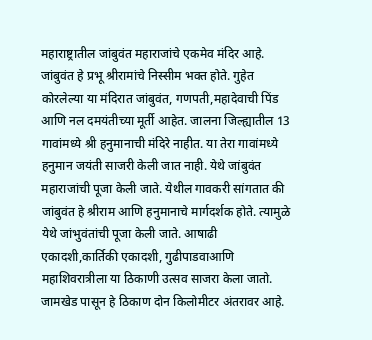महाराष्ट्रातील जांबुवंत महाराजांचे एकमेव मंदिर आहे. जांबुवंत हे प्रभू श्रीरामांचे निस्सीम भक्त होते. गुहेत कोरलेल्या या मंदिरात जांबुवंत, गणपती,महादेवाची पिंड आणि नल दमयंतीच्या मूर्ती आहेत. जालना जिल्ह्यातील 13 गावांमध्ये श्री हनुमानाची मंदिरे नाहीत. या तेरा गावांमध्ये हनुमान जयंती साजरी केली जात नाही. येथे जांबुवंत महाराजांची पूजा केली जाते. येथील गावकरी सांगतात की जांबुवंत हे श्रीराम आणि हनुमानाचे मार्गदर्शक होते. त्यामुळे येथे जांभुवंतांची पूजा केली जाते. आषाढी एकादशी,कार्तिकी एकादशी, गुढीपाडवाआणि महाशिवरात्रीला या ठिकाणी उत्सव साजरा केला जातो. जामखेड पासून हे ठिकाण दोन किलोमीटर अंतरावर आहे.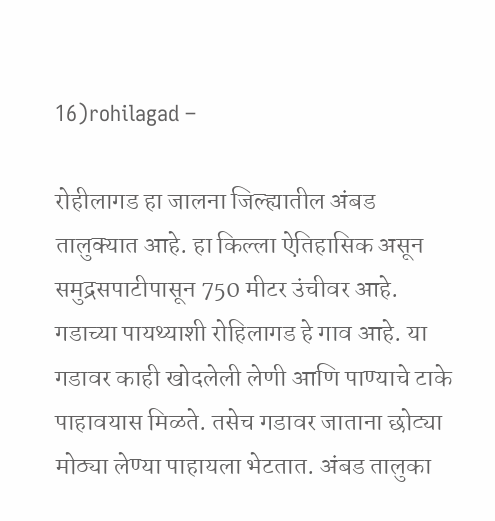16)rohilagad –

रोहीलागड हा जालना जिल्ह्यातील अंबड तालुक्यात आहे. हा किल्ला ऐतिहासिक असून समुद्रसपाटीपासून 750 मीटर उंचीवर आहे. गडाच्या पायथ्याशी रोहिलागड हे गाव आहे. या गडावर काही खोदलेली लेणी आणि पाण्याचे टाके पाहावयास मिळते. तसेच गडावर जाताना छोट्या मोठ्या लेण्या पाहायला भेटतात. अंबड तालुका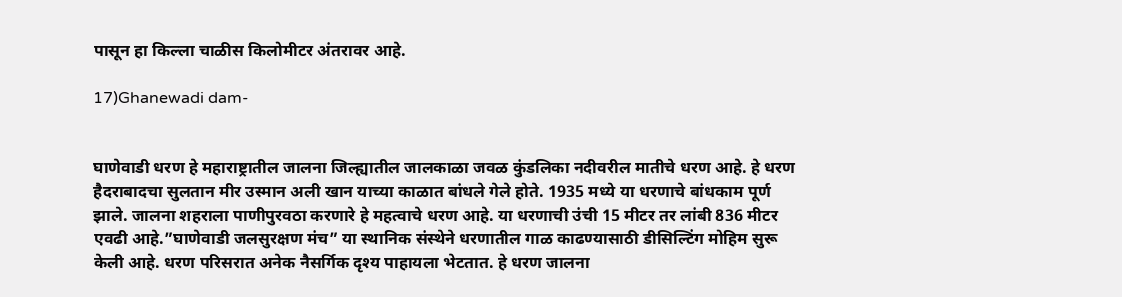पासून हा किल्ला चाळीस किलोमीटर अंतरावर आहे.

17)Ghanewadi dam-


घाणेवाडी धरण हे महाराष्ट्रातील जालना जिल्ह्यातील जालकाळा जवळ कुंडलिका नदीवरील मातीचे धरण आहे. हे धरण हैदराबादचा सुलतान मीर उस्मान अली खान याच्या काळात बांधले गेले होते. 1935 मध्ये या धरणाचे बांधकाम पूर्ण झाले. जालना शहराला पाणीपुरवठा करणारे हे महत्वाचे धरण आहे. या धरणाची उंची 15 मीटर तर लांबी 836 मीटर एवढी आहे.”घाणेवाडी जलसुरक्षण मंच” या स्थानिक संस्थेने धरणातील गाळ काढण्यासाठी डीसिल्टिंग मोहिम सुरू केली आहे. धरण परिसरात अनेक नैसर्गिक दृश्य पाहायला भेटतात. हे धरण जालना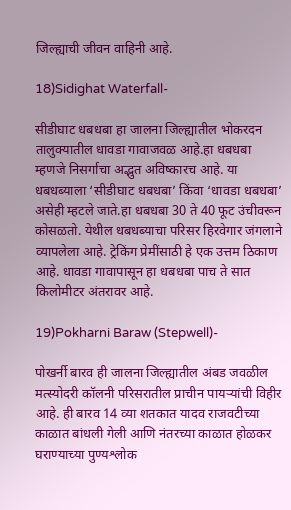जिल्ह्याची जीवन वाहिनी आहे.

18)Sidighat Waterfall-

सीडीघाट धबधबा हा जालना जिल्ह्यातील भोकरदन तालुक्यातील धावडा गावाजवळ आहे.हा धबधबा म्हणजे निसर्गाचा अद्भुत अविष्कारच आहे. या धबधब्याला ‘सीडीघाट धबधबा’ किंवा ‘धावडा धबधबा’ असेही म्हटले जाते.हा धबधबा 30 ते 40 फूट उंचीवरून कोसळतो. येथील धबधब्याचा परिसर हिरवेगार जंगलाने व्यापलेला आहे. ट्रेकिंग प्रेमींसाठी हे एक उत्तम ठिकाण आहे. धावडा गावापासून हा धबधबा पाच ते सात किलोमीटर अंतरावर आहे.

19)Pokharni Baraw (Stepwell)-

पोखर्नी बारव ही जालना जिल्ह्यातील अंबड जवळील मत्स्योदरी कॉलनी परिसरातील प्राचीन पायऱ्यांची विहीर आहे. ही बारव 14 व्या शतकात यादव राजवटीच्या काळात बांधली गेली आणि नंतरच्या काळात होळकर घराण्याच्या पुण्यश्लोक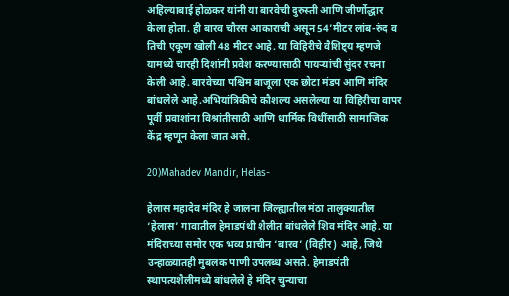अहिल्याबाई होळकर यांनी या बारवेची दुरुस्ती आणि जीर्णोद्धार केला होता. ही बारव चौरस आकाराची असून 54’मीटर लांब-रुंद व तिची एकूण खोली 48 मीटर आहे. या विहिरीचे वैशिष्ट्य म्हणजे यामध्ये चारही दिशांनी प्रवेश करण्यासाठी पायऱ्यांची सुंदर रचना केली आहे. बारवेच्या पश्चिम बाजूला एक छोटा मंडप आणि मंदिर बांधलेले आहे.अभियांत्रिकीचे कौशल्य असलेल्या या विहिरीचा वापर पूर्वी प्रवाशांना विश्रांतीसाठी आणि धार्मिक विधींसाठी सामाजिक केंद्र म्हणून केला जात असे.

20)Mahadev Mandir, Helas-

हेलास महादेव मंदिर हे जालना जिल्ह्यातील मंठा तालुक्यातील ‘हेलास’ गावातील हेमाडपंथी शैलीत बांधलेले शिव मंदिर आहे. या मंदिराच्या समोर एक भव्य प्राचीन ‘बारव’ (विहीर) आहे, जिथे उन्हाळ्यातही मुबलक पाणी उपलब्ध असते. हेमाडपंती स्थापत्यशैलीमध्ये बांधलेले हे मंदिर चुन्याचा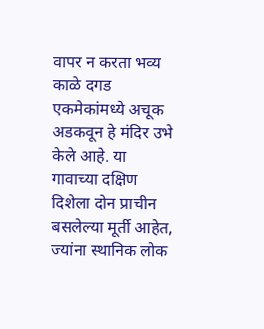वापर न करता भव्य काळे दगड एकमेकांमध्ये अचूक अडकवून हे मंदिर उभे केले आहे. या गावाच्या दक्षिण दिशेला दोन प्राचीन बसलेल्या मूर्ती आहेत, ज्यांना स्थानिक लोक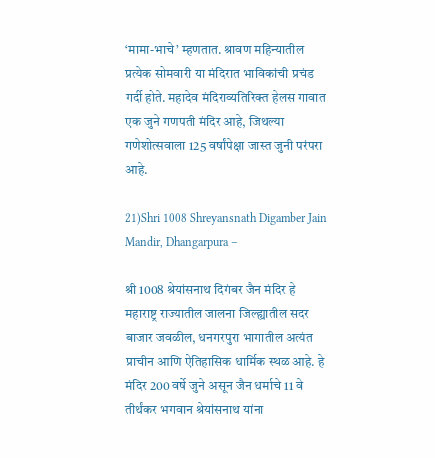‘मामा-भाचे’ म्हणतात. श्रावण महिन्यातील प्रत्येक सोमवारी या मंदिरात भाविकांची प्रचंड गर्दी होते. महादेव मंदिराव्यतिरिक्त हेलस गावात एक जुने गणपती मंदिर आहे, जिथल्या गणेशोत्सवाला 125 वर्षांपेक्षा जास्त जुनी परंपरा आहे.

21)Shri 1008 Shreyansnath Digamber Jain Mandir, Dhangarpura –

श्री 1008 श्रेयांसनाथ दिगंबर जैन मंदिर हे महाराष्ट्र राज्यातील जालना जिल्ह्यातील सदर बाजार जवळील, धनगरपुरा भागातील अत्यंत प्राचीन आणि ऐतिहासिक धार्मिक स्थळ आहे. हे मंदिर 200 वर्षे जुने असून जैन धर्माचे 11 वे तीर्थंकर भगवान श्रेयांसनाथ यांना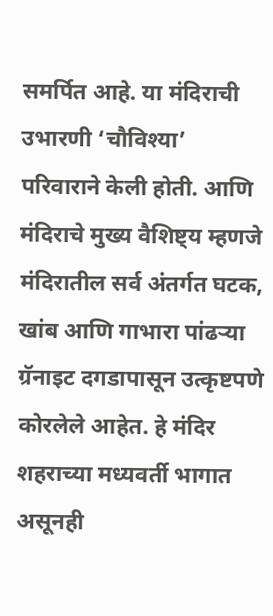समर्पित आहे. या मंदिराची उभारणी ‘चौविश्या’ परिवाराने केली होती. आणि मंदिराचे मुख्य वैशिष्ट्य म्हणजे मंदिरातील सर्व अंतर्गत घटक, खांब आणि गाभारा पांढऱ्या ग्रॅनाइट दगडापासून उत्कृष्टपणे कोरलेले आहेत. हे मंदिर शहराच्या मध्यवर्ती भागात असूनही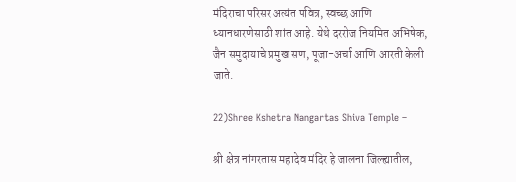मंदिराचा परिसर अत्यंत पवित्र, स्वच्छ आणि ध्यानधारणेसाठी शांत आहे. येथे दररोज नियमित अभिषेक, जैन समुदायाचे प्रमुख सण, पूजा-अर्चा आणि आरती केली जाते.

22)Shree Kshetra Nangartas Shiva Temple –

श्री क्षेत्र नांगरतास महादेव मंदिर हे जालना जिल्ह्यातील,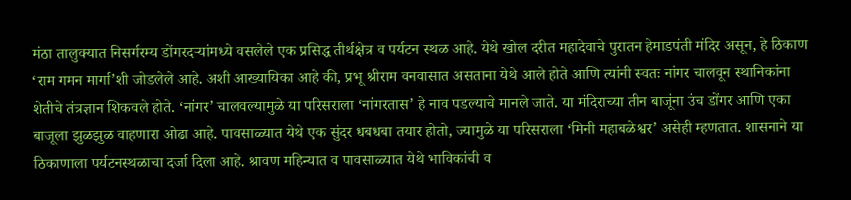मंठा तालुक्यात निसर्गरम्य डोंगरदऱ्यांमध्ये वसलेले एक प्रसिद्ध तीर्थक्षेत्र व पर्यटन स्थळ आहे. येथे खोल दरीत महादेवाचे पुरातन हेमाडपंती मंदिर असून, हे ठिकाण ‘राम गमन मार्गा’शी जोडलेले आहे. अशी आख्यायिका आहे की, प्रभू श्रीराम वनवासात असताना येथे आले होते आणि त्यांनी स्वतः नांगर चालवून स्थानिकांना शेतीचे तंत्रज्ञान शिकवले होते. ‘नांगर’ चालवल्यामुळे या परिसराला ‘नांगरतास’ हे नाव पडल्याचे मानले जाते. या मंदिराच्या तीन बाजूंना उंच डोंगर आणि एका बाजूला झुळझुळ वाहणारा ओढा आहे. पावसाळ्यात येथे एक सुंदर धबधबा तयार होतो, ज्यामुळे या परिसराला ‘मिनी महाबळेश्वर’ असेही म्हणतात. शासनाने या ठिकाणाला पर्यटनस्थळाचा दर्जा दिला आहे. श्रावण महिन्यात व पावसाळ्यात येथे भाविकांची व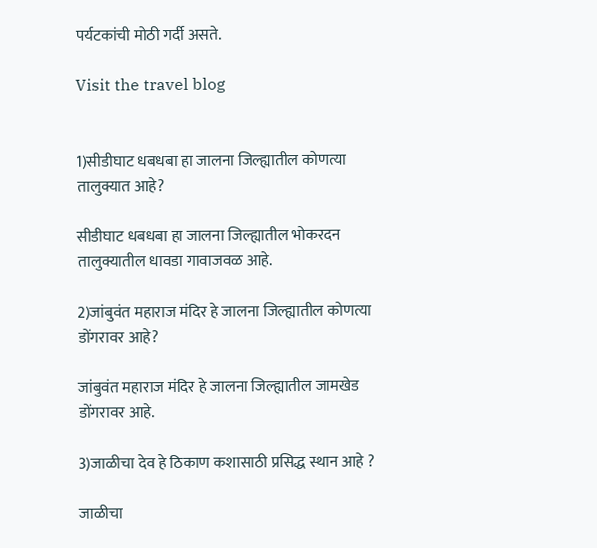पर्यटकांची मोठी गर्दी असते.

Visit the travel blog


1)सीडीघाट धबधबा हा जालना जिल्ह्यातील कोणत्या तालुक्यात आहे?

सीडीघाट धबधबा हा जालना जिल्ह्यातील भोकरदन तालुक्यातील धावडा गावाजवळ आहे.

2)जांबुवंत महाराज मंदिर हे जालना जिल्ह्यातील कोणत्या डोंगरावर आहे?

जांबुवंत महाराज मंदिर हे जालना जिल्ह्यातील जामखेड डोंगरावर आहे.

3)जाळीचा देव हे ठिकाण कशासाठी प्रसिद्ध स्थान आहे ?

जाळीचा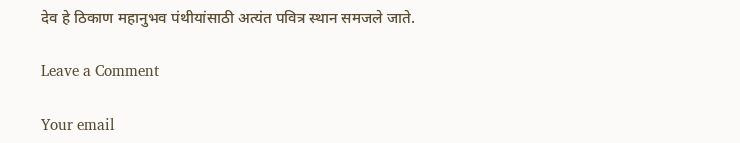देव हे ठिकाण महानुभव पंथीयांसाठी अत्यंत पवित्र स्थान समजले जाते.

Leave a Comment

Your email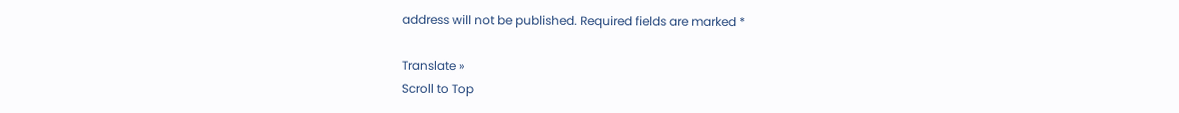address will not be published. Required fields are marked *

Translate »
Scroll to Top